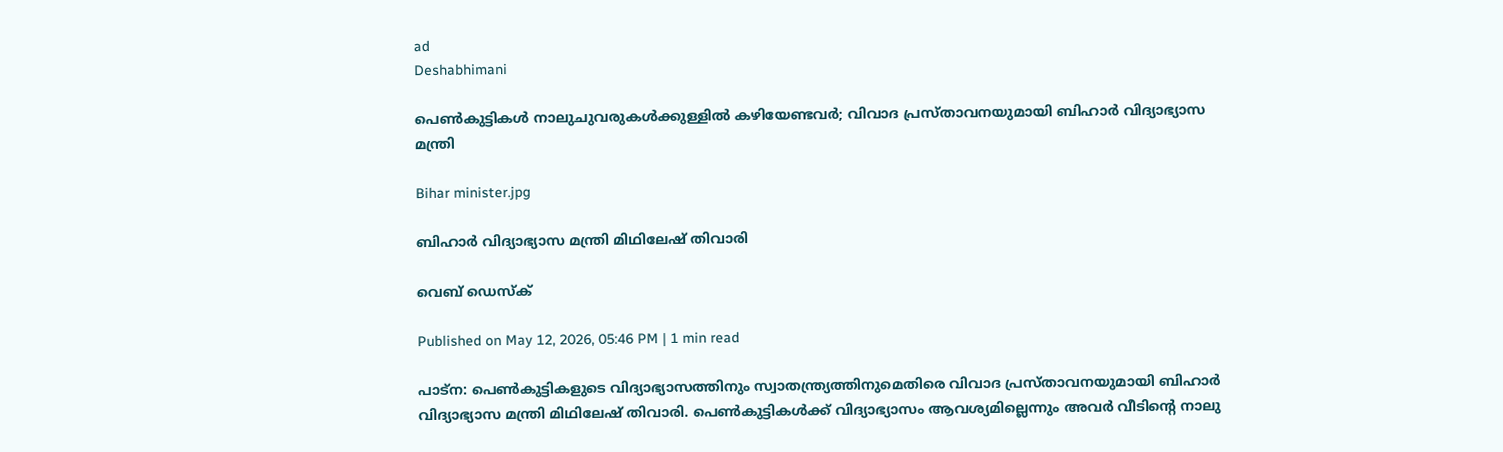ad
Deshabhimani

പെൺകുട്ടികൾ നാലുചുവരുകൾക്കുള്ളിൽ കഴിയേണ്ടവർ; വിവാദ പ്രസ്താവനയുമായി ബിഹാർ വിദ്യാഭ്യാസ മന്ത്രി

Bihar minister.jpg

ബിഹാർ വിദ്യാഭ്യാസ മന്ത്രി മിഥിലേഷ് തിവാരി

വെബ് ഡെസ്ക്

Published on May 12, 2026, 05:46 PM | 1 min read

പാട്‌ന: പെൺകുട്ടികളുടെ വിദ്യാഭ്യാസത്തിനും സ്വാതന്ത്ര്യത്തിനുമെതിരെ വിവാദ പ്രസ്താവനയുമായി ബിഹാർ വിദ്യാഭ്യാസ മന്ത്രി മിഥിലേഷ് തിവാരി. പെൺകുട്ടികൾക്ക് വിദ്യാഭ്യാസം ആവശ്യമില്ലെന്നും അവർ വീടിന്റെ നാലു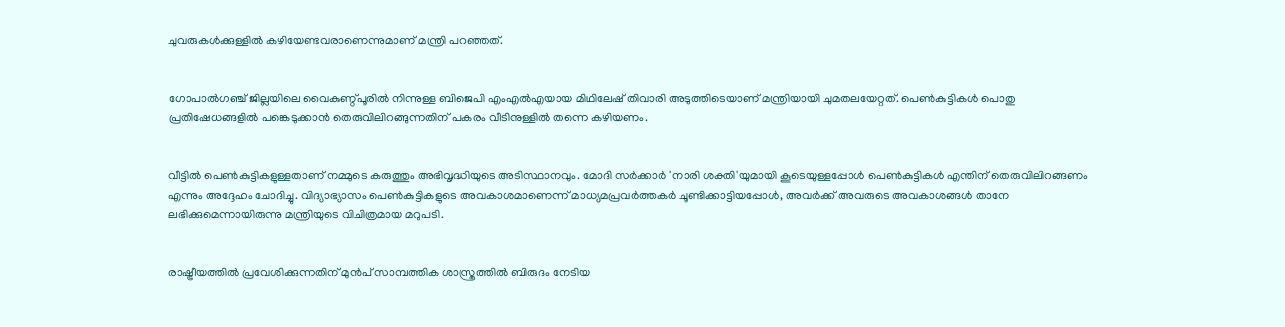ചുവരുകൾക്കുള്ളിൽ കഴിയേണ്ടവരാണെന്നുമാണ് മന്ത്രി പറഞ്ഞത്.


ഗോപാൽഗഞ്ച് ജില്ലയിലെ വൈകുണ്ഠ്പൂരിൽ നിന്നുള്ള ബിജെപി എംഎൽഎയായ മിഥിലേഷ് തിവാരി അടുത്തിടെയാണ് മന്ത്രിയായി ചുമതലയേറ്റത്. പെൺകുട്ടികൾ പൊതു പ്രതിഷേധങ്ങളിൽ പങ്കെടുക്കാൻ തെരുവിലിറങ്ങുന്നതിന് പകരം വീടിനുള്ളിൽ തന്നെ കഴിയണം.


വീട്ടിൽ പെൺകുട്ടികളുള്ളതാണ് നമ്മുടെ കരുത്തും അഭിവൃദ്ധിയുടെ അടിസ്ഥാനവും. മോദി സർക്കാർ 'നാരി ശക്തി'യുമായി കൂടെയുള്ളപ്പോൾ പെൺകുട്ടികൾ എന്തിന് തെരുവിലിറങ്ങണം എന്നും അദ്ദേഹം ചോദിച്ചു. വിദ്യാഭ്യാസം പെൺകുട്ടികളുടെ അവകാശമാണെന്ന് മാധ്യമപ്രവർത്തകർ ചൂണ്ടിക്കാട്ടിയപ്പോൾ, അവർക്ക് അവരുടെ അവകാശങ്ങൾ താനേ ലഭിക്കുമെന്നായിരുന്നു മന്ത്രിയുടെ വിചിത്രമായ മറുപടി.


രാഷ്ട്രീയത്തിൽ പ്രവേശിക്കുന്നതിന് മുൻപ് സാമ്പത്തിക ശാസ്ത്രത്തിൽ ബിരുദം നേടിയ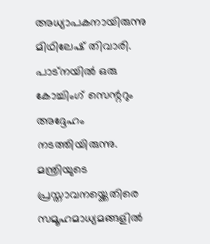അധ്യാപകനായിരുന്നു മിഥിലേഷ് തിവാരി. പാട്നയിൽ ഒരു കോച്ചിംഗ് സെന്ററും അദ്ദേഹം നടത്തിയിരുന്നു. മന്ത്രിയുടെ പ്രസ്താവനയ്ക്കെതിരെ സമൂഹമാധ്യമങ്ങളിൽ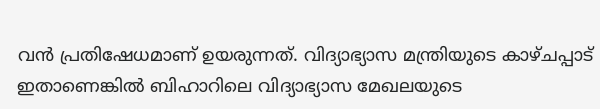വൻ പ്രതിഷേധമാണ് ഉയരുന്നത്. വിദ്യാഭ്യാസ മന്ത്രിയുടെ കാഴ്ചപ്പാട് ഇതാണെങ്കിൽ ബിഹാറിലെ വിദ്യാഭ്യാസ മേഖലയുടെ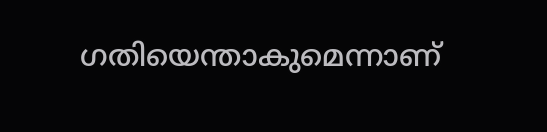ഗതിയെന്താകുമെന്നാണ്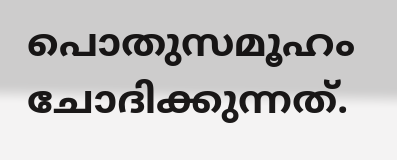പൊതുസമൂഹം ചോദിക്കുന്നത്.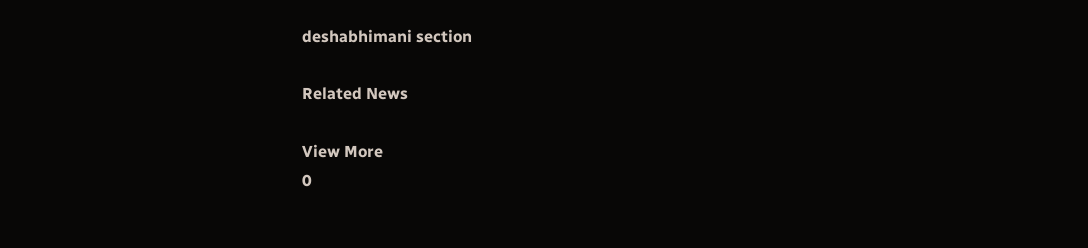deshabhimani section

Related News

View More
0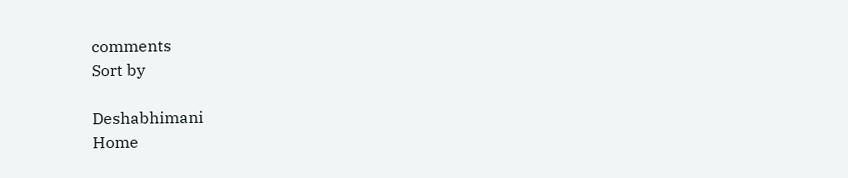comments
Sort by

Deshabhimani
Home